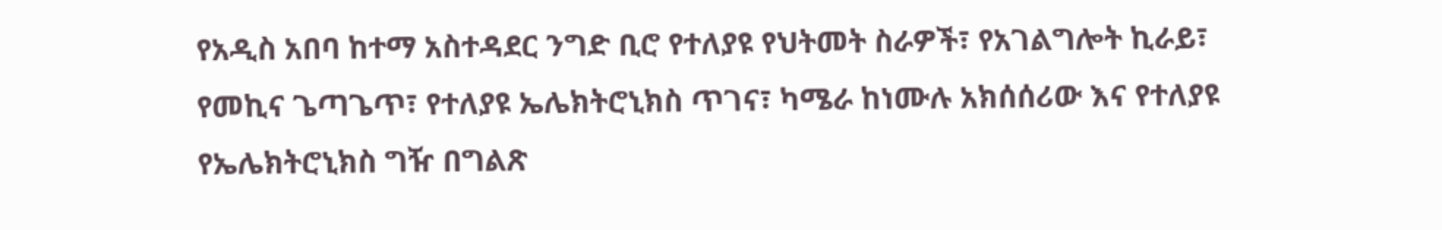የአዲስ አበባ ከተማ አስተዳደር ንግድ ቢሮ የተለያዩ የህትመት ስራዎች፣ የአገልግሎት ኪራይ፣ የመኪና ጌጣጌጥ፣ የተለያዩ ኤሌክትሮኒክስ ጥገና፣ ካሜራ ከነሙሉ አክሰሰሪው እና የተለያዩ የኤሌክትሮኒክስ ግዥ በግልጽ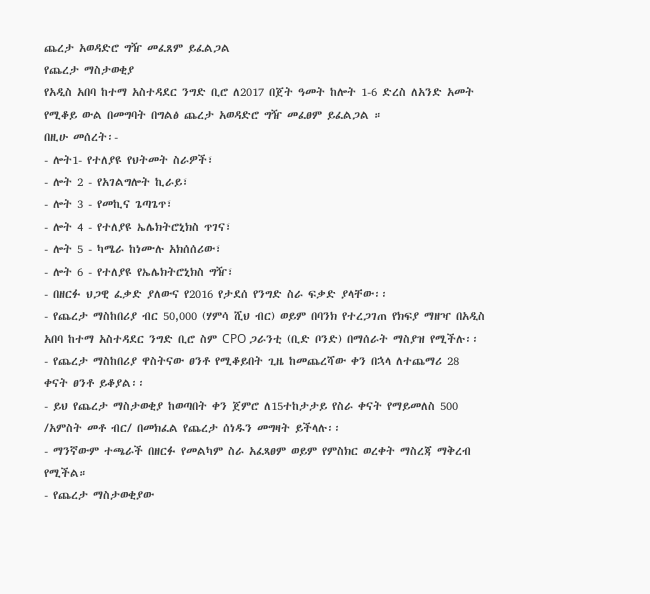ጨረታ አወዳድሮ ግዥ መፈጸም ይፈልጋል
የጨረታ ማስታወቂያ
የአዲስ አበባ ከተማ አስተዳደር ንግድ ቢሮ ለ2017 በጀት ዓመት ከሎት 1-6 ድረስ ለአንድ አመት የሚቆይ ውል በመግባት በግልፅ ጨረታ አወዳድሮ ግዥ መፈፀም ይፈልጋል ።
በዚሁ መሰረት፡-
- ሎት1- የተለያዩ የህትመት ስራዎች፣
- ሎት 2 - የአገልግሎት ኪራይ፣
- ሎት 3 - የመኪና ጌጣጌጥ፣
- ሎት 4 - የተለያዩ ኤሌክትሮኒክስ ጥገና፣
- ሎት 5 - ካሜራ ከነሙሉ አክሰሰሪው፣
- ሎት 6 - የተለያዩ የኤሌክትሮኒክስ ግዥ፣
- በዘርፉ ህጋዊ ፈቃድ ያለውና የ2016 የታደሰ የንግድ ስራ ፍቃድ ያላቸው፡፡
- የጨረታ ማስከበሪያ ብር 50,000 (ሃምሳ ሺህ ብር) ወይም በባንክ የተረጋገጠ የክፍያ ማዘዣ በአዲስ አበባ ከተማ አስተዳደር ንግድ ቢሮ ስም CPO ጋራንቲ (ቢድ ቦንድ) በማሰራት ማስያዝ የሚችሉ፡፡
- የጨረታ ማስከበሪያ ዋስትናው ፀንቶ የሚቆይበት ጊዜ ከመጨረሻው ቀን በኋላ ለተጨማሪ 28 ቀናት ፀንቶ ይቆያል፡፡
- ይህ የጨረታ ማስታወቂያ ከወጣበት ቀን ጀምሮ ለ15ተከታታይ የስራ ቀናት የማይመለስ 500 /አምስት መቶ ብር/ በመክፈል የጨረታ ሰነዱን መግዛት ይችላሉ፡፡
- ማንኛውም ተጫራች በዘርፉ የመልካም ስራ አፈጻፀም ወይም የምስክር ወረቀት ማስረጃ ማቅረብ የሚችል።
- የጨረታ ማስታወቂያው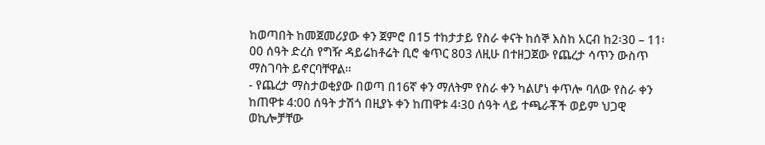ከወጣበት ከመጀመሪያው ቀን ጀምሮ በ15 ተከታታይ የስራ ቀናት ከሰኞ እስከ አርብ ከ2፡30 – 11፡00 ሰዓት ድረስ የግዥ ዳይሬከቶሬት ቢሮ ቁጥር 803 ለዚሁ በተዘጋጀው የጨረታ ሳጥን ውስጥ ማስገባት ይኖርባቸዋል፡፡
- የጨረታ ማስታወቂያው በወጣ በ16ኛ ቀን ማለትም የስራ ቀን ካልሆነ ቀጥሎ ባለው የስራ ቀን ከጠዋቱ 4:00 ሰዓት ታሽጎ በዚያኑ ቀን ከጠዋቱ 4፡30 ሰዓት ላይ ተጫራቾች ወይም ህጋዊ ወኪሎቻቸው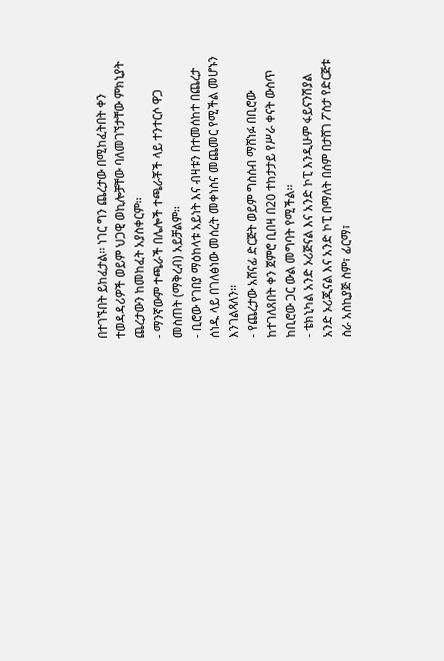በተገኙበት ይከፈታል፡፡ ነገር ግን ጨረታው በሚከፈትበት ቀን ተወዳዳሪዎች ወይም ህጋዊ ወኪሎቻቸው ባለመገኘታቸው ምክኒያት ጨረታውን ከመከፈት አያስቀርም፡፡
- ማንኛውም ተጫራች በሌሎች ተጫራቾች ላይ ተንተርሶ ዋጋ መስጠት (ማቅረብ) አይቻልም፡፡
- ቢሮው የገበያ ማዕከላቱ አይነት እና ብዛቱን በተመሰከተ በጨረታ ሰነዱ ላይ በገለፅነው መሰረት መቀነስና መጨመር የሚችል መሆኑን እንገልጻለን፡፡
- የጨረታው አሸናፊ ድርጅት ወይም ግስሰብ ማሸነፉ በቢሮው ከተገለጸበት ቀን ጀምሮ ቢበዛ በ20 ተከታታይ የሥራ ቀናት ውስጥ ከቢሮው ጋር ውል መግባት የሚችል፡፡
- ቴክኒካል አንድ ኦሪጅናል እና አንድ ኮፒ እንዲሁም ፋይናንሽያል አንድ ኦሪጂናል እና አንድ ኮፒ በማለት በሰም በታሸገ ፖስታ የድርጅቱ ስራ አስኪያጅ ስም፣ ፊርማ፣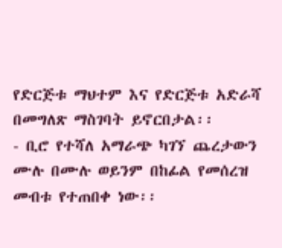የድርጅቱ ማህተም እና የድርጅቱ አድራሻ በመግለጽ ማስገባት ይኖርበታል፡፡
- ቢሮ የተሻለ አማራጭ ካገኘ ጨረታውን ሙሉ በሙሉ ወይንም በከፊል የመሰረዝ መብቱ የተጠበቀ ነው፡፡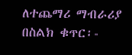ለተጨማሪ ማብራሪያ በስልክ ቁጥር፡-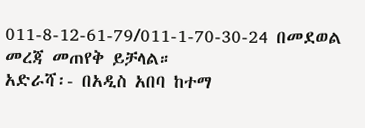011-8-12-61-79/011-1-70-30-24 በመደወል መረጃ መጠየቅ ይቻላል።
አድራሻ፡- በአዲስ አበባ ከተማ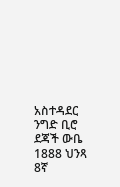አስተዳደር ንግድ ቢሮ ደጃች ውቤ 1888 ህንጻ 8ኛ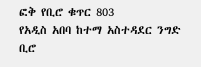ፎቅ የቢሮ ቁጥር 803
የአዲስ አበባ ከተማ አስተዳደር ንግድ ቢሮ